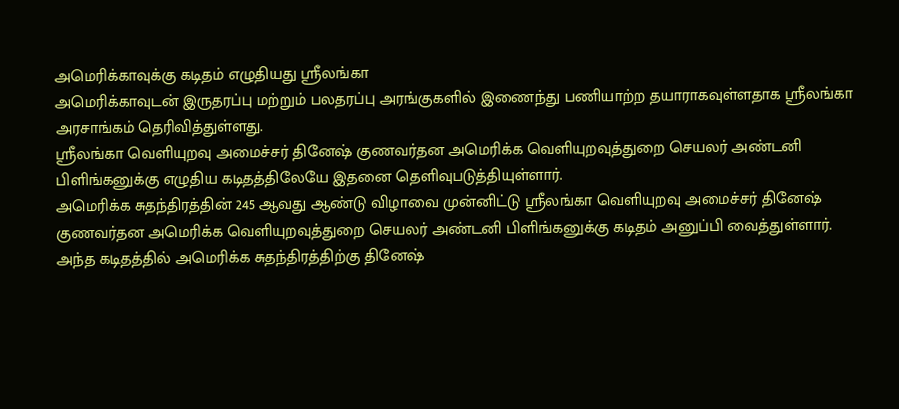அமெரிக்காவுக்கு கடிதம் எழுதியது ஸ்ரீலங்கா
அமெரிக்காவுடன் இருதரப்பு மற்றும் பலதரப்பு அரங்குகளில் இணைந்து பணியாற்ற தயாராகவுள்ளதாக ஸ்ரீலங்கா அரசாங்கம் தெரிவித்துள்ளது.
ஸ்ரீலங்கா வெளியுறவு அமைச்சர் தினேஷ் குணவர்தன அமெரிக்க வெளியுறவுத்துறை செயலர் அண்டனி பிளிங்கனுக்கு எழுதிய கடிதத்திலேயே இதனை தெளிவுபடுத்தியுள்ளார்.
அமெரிக்க சுதந்திரத்தின் 245 ஆவது ஆண்டு விழாவை முன்னிட்டு ஸ்ரீலங்கா வெளியுறவு அமைச்சர் தினேஷ் குணவர்தன அமெரிக்க வெளியுறவுத்துறை செயலர் அண்டனி பிளிங்கனுக்கு கடிதம் அனுப்பி வைத்துள்ளார்.
அந்த கடிதத்தில் அமெரிக்க சுதந்திரத்திற்கு தினேஷ்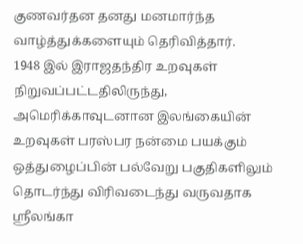குணவர்தன தனது மனமார்ந்த வாழ்த்துக்களையும் தெரிவித்தார்.
1948 இல் இராஜதந்திர உறவுகள் நிறுவப்பட்டதிலிருந்து, அமெரிக்காவுடனான இலங்கையின் உறவுகள் பரஸ்பர நன்மை பயக்கும் ஒத்துழைப்பின் பல்வேறு பகுதிகளிலும் தொடர்ந்து விரிவடைந்து வருவதாக ஸ்ரீலங்கா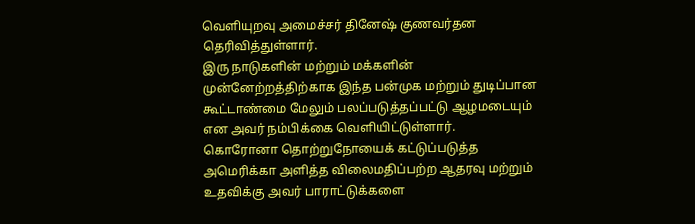வெளியுறவு அமைச்சர் தினேஷ் குணவர்தன தெரிவித்துள்ளார்.
இரு நாடுகளின் மற்றும் மக்களின் முன்னேற்றத்திற்காக இந்த பன்முக மற்றும் துடிப்பான கூட்டாண்மை மேலும் பலப்படுத்தப்பட்டு ஆழமடையும் என அவர் நம்பிக்கை வெளியிட்டுள்ளார்.
கொரோனா தொற்றுநோயைக் கட்டுப்படுத்த அமெரிக்கா அளித்த விலைமதிப்பற்ற ஆதரவு மற்றும் உதவிக்கு அவர் பாராட்டுக்களை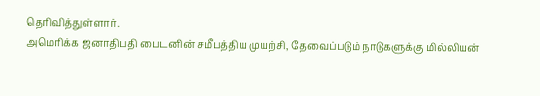தெரிவித்துள்ளார்.
அமெரிக்க ஜனாதிபதி பைடனின் சமீபத்திய முயற்சி, தேவைப்படும் நாடுகளுக்கு மில்லியன்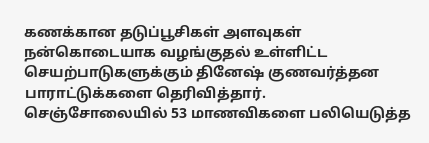கணக்கான தடுப்பூசிகள் அளவுகள் நன்கொடையாக வழங்குதல் உள்ளிட்ட செயற்பாடுகளுக்கும் தினேஷ் குணவர்த்தன பாராட்டுக்களை தெரிவித்தார்.
செஞ்சோலையில் 53 மாணவிகளை பலியெடுத்த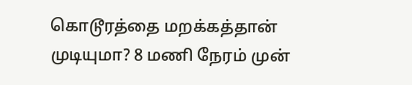கொடூரத்தை மறக்கத்தான் முடியுமா? 8 மணி நேரம் முன்